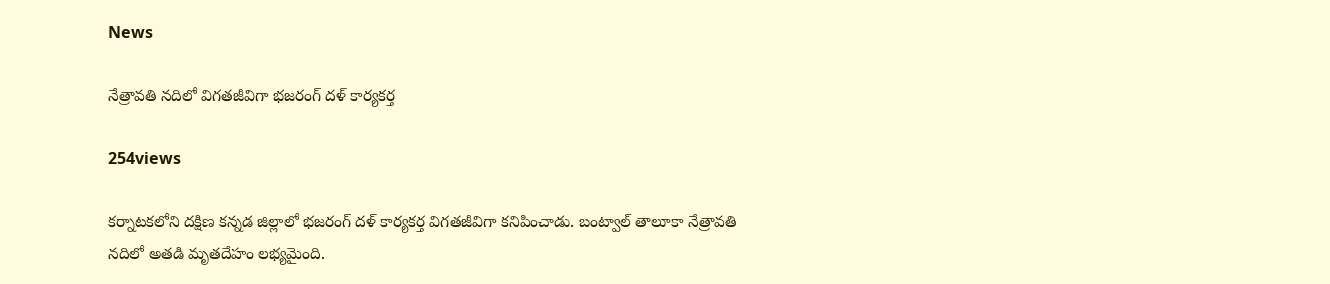News

నేత్రావతి న‌దిలో విగ‌త‌జీవిగా భ‌జ‌రంగ్ ద‌ళ్ కార్య‌క‌ర్త‌

254views

క‌ర్నాట‌క‌లోని ద‌క్షిణ క‌న్న‌డ జిల్లాలో భ‌జ‌రంగ్ ద‌ళ్ కార్య‌క‌ర్త విగ‌త‌జీవిగా క‌నిపించాడు. బంట్వాల్ తాలూకా నేత్రావ‌తి న‌దిలో అత‌డి మృత‌దేహం ల‌భ్య‌మైంది.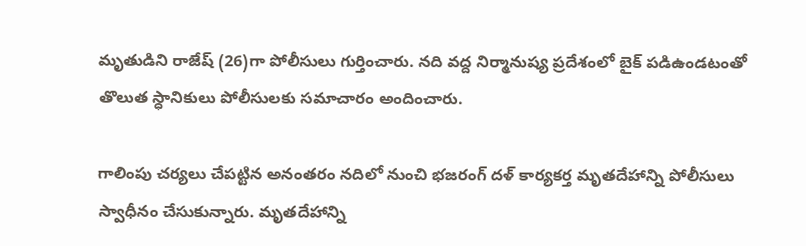మృతుడిని రాజేష్ (26)గా పోలీసులు గుర్తించారు. న‌ది వ‌ద్ద నిర్మానుష్య ప్ర‌దేశంలో బైక్ ప‌డిఉండ‌టంతో తొలుత స్ధానికులు పోలీసుల‌కు స‌మాచారం అందించారు.

గాలింపు చ‌ర్య‌లు చేప‌ట్టిన అనంత‌రం న‌దిలో నుంచి భ‌జ‌రంగ్ ద‌ళ్ కార్య‌క‌ర్త మృత‌దేహాన్ని పోలీసులు స్వాధీనం చేసుకున్నారు. మృత‌దేహాన్ని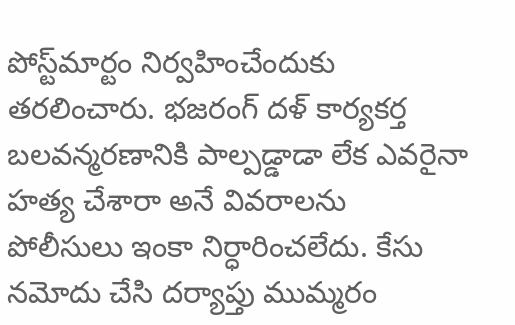పోస్ట్‌మార్టం నిర్వ‌హించేందుకు త‌ర‌లించారు. భ‌జ‌రంగ్ ద‌ళ్ కార్య‌క‌ర్త బ‌ల‌వ‌న్మ‌ర‌ణానికి పాల్ప‌డ్డాడా లేక ఎవ‌రైనా హ‌త్య చేశారా అనే వివ‌రాలను పోలీసులు ఇంకా నిర్ధారించ‌లేదు. కేసు న‌మోదు చేసి ద‌ర్యాప్తు ముమ్మ‌రం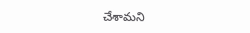చేశామ‌ని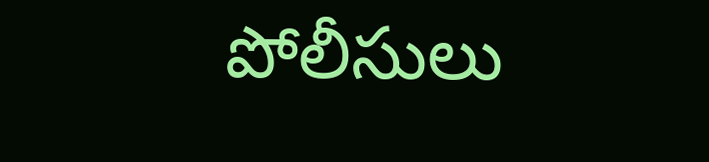పోలీసులు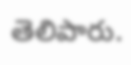తెలిపారు.